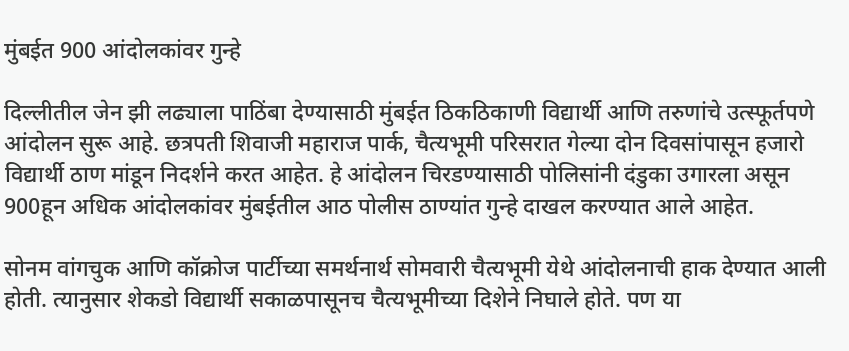मुंबईत 900 आंदोलकांवर गुन्हे

दिल्लीतील जेन झी लढ्याला पाठिंबा देण्यासाठी मुंबईत ठिकठिकाणी विद्यार्थी आणि तरुणांचे उत्स्फूर्तपणे आंदोलन सुरू आहे. छत्रपती शिवाजी महाराज पार्क, चैत्यभूमी परिसरात गेल्या दोन दिवसांपासून हजारो विद्यार्थी ठाण मांडून निदर्शने करत आहेत. हे आंदोलन चिरडण्यासाठी पोलिसांनी दंडुका उगारला असून 900हून अधिक आंदोलकांवर मुंबईतील आठ पोलीस ठाण्यांत गुन्हे दाखल करण्यात आले आहेत.

सोनम वांगचुक आणि कॉक्रोज पार्टीच्या समर्थनार्थ सोमवारी चैत्यभूमी येथे आंदोलनाची हाक देण्यात आली होती. त्यानुसार शेकडो विद्यार्थी सकाळपासूनच चैत्यभूमीच्या दिशेने निघाले होते. पण या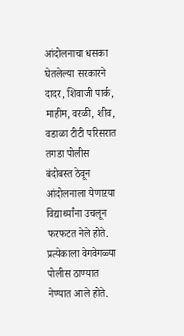आंदोलनाचा धसका घेतलेल्या सरकारने दादर, शिवाजी पार्क, माहीम, वरळी, शीव, वडाळा टीटी परिसरात तगडा पोलीस बंदोबस्त ठेवून आंदोलनाला येणाऱया विद्यार्थ्यांना उचलून फरफटत नेले होते. प्रत्येकाला वेगवेगळ्या पोलीस ठाण्यात नेण्यात आले होते.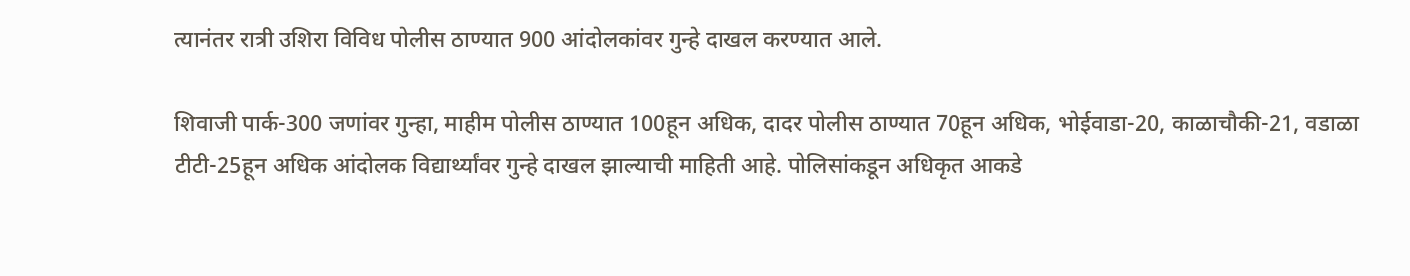त्यानंतर रात्री उशिरा विविध पोलीस ठाण्यात 900 आंदोलकांवर गुन्हे दाखल करण्यात आले.

शिवाजी पार्क-300 जणांवर गुन्हा, माहीम पोलीस ठाण्यात 100हून अधिक, दादर पोलीस ठाण्यात 70हून अधिक, भोईवाडा-20, काळाचौकी-21, वडाळा टीटी-25हून अधिक आंदोलक विद्यार्थ्यांवर गुन्हे दाखल झाल्याची माहिती आहे. पोलिसांकडून अधिकृत आकडे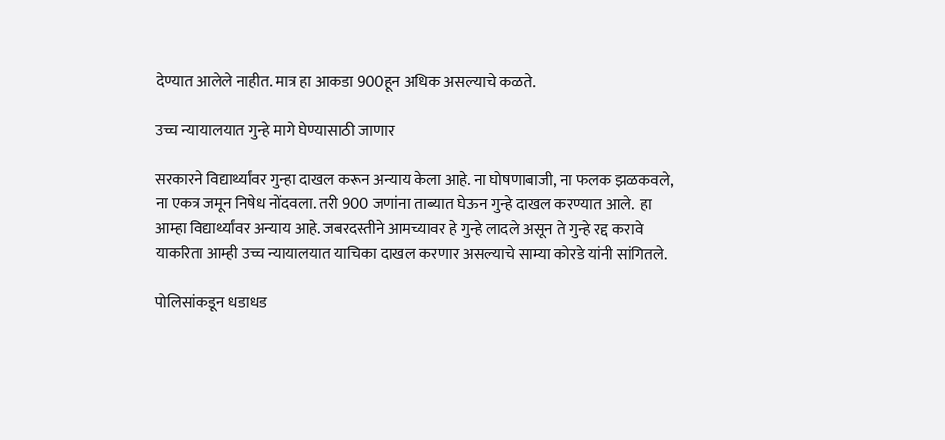देण्यात आलेले नाहीत. मात्र हा आकडा 900हून अधिक असल्याचे कळते.

उच्च न्यायालयात गुन्हे मागे घेण्यासाठी जाणार

सरकारने विद्यार्थ्यांवर गुन्हा दाखल करून अन्याय केला आहे. ना घोषणाबाजी, ना फलक झळकवले, ना एकत्र जमून निषेध नोंदवला. तरी 900 जणांना ताब्यात घेऊन गुन्हे दाखल करण्यात आले.  हा आम्हा विद्यार्थ्यांवर अन्याय आहे. जबरदस्तीने आमच्यावर हे गुन्हे लादले असून ते गुन्हे रद्द करावे याकरिता आम्ही उच्च न्यायालयात याचिका दाखल करणार असल्याचे साम्या कोरडे यांनी सांगितले.

पोलिसांकडून धडाधड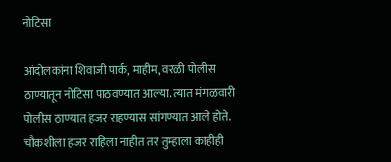नोटिसा

आंदोलकांना शिवाजी पार्क, माहीम, वरळी पोलीस ठाण्यातून नोटिसा पाठवण्यात आल्या. त्यात मंगळवारी पोलीस ठाण्यात हजर राहण्यास सांगण्यात आले होते. चौकशीला हजर राहिला नाहीत तर तुम्हाला काहीही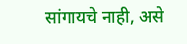सांगायचे नाही, असे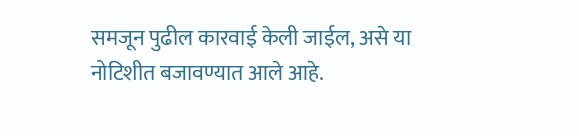समजून पुढील कारवाई केली जाईल, असे या नोटिशीत बजावण्यात आले आहे.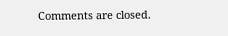Comments are closed.